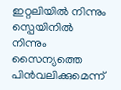ഇറ്റലിയിൽ നിന്നും സ്പെയിനിൽ നിന്നും സൈന്യത്തെ പിൻവലിക്കുമെന്ന്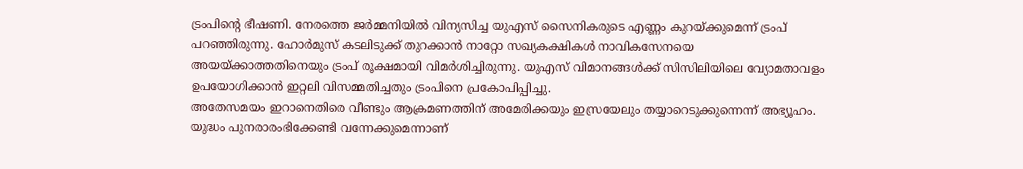ട്രംപിന്റെ ഭീഷണി. നേരത്തെ ജർമ്മനിയിൽ വിന്യസിച്ച യുഎസ് സൈനികരുടെ എണ്ണം കുറയ്ക്കുമെന്ന് ട്രംപ് പറഞ്ഞിരുന്നു. ഹോർമുസ് കടലിടുക്ക് തുറക്കാൻ നാറ്റോ സഖ്യകക്ഷികൾ നാവികസേനയെ അയയ്ക്കാത്തതിനെയും ട്രംപ് രൂക്ഷമായി വിമർശിച്ചിരുന്നു. യുഎസ് വിമാനങ്ങൾക്ക് സിസിലിയിലെ വ്യോമതാവളം ഉപയോഗിക്കാൻ ഇറ്റലി വിസമ്മതിച്ചതും ട്രംപിനെ പ്രകോപിപ്പിച്ചു.
അതേസമയം ഇറാനെതിരെ വീണ്ടും ആക്രമണത്തിന് അമേരിക്കയും ഇസ്രയേലും തയ്യാറെടുക്കുന്നെന്ന് അഭ്യൂഹം. യുദ്ധം പുനരാരംഭിക്കേണ്ടി വന്നേക്കുമെന്നാണ്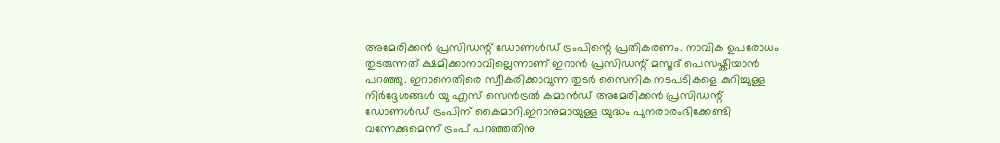അമേരിക്കൻ പ്രസിഡന്റ് ഡോണൾഡ് ട്രംപിന്റെ പ്രതികരണം. നാവിക ഉപരോധം തുടരുന്നത് ക്ഷമിക്കാനാവില്ലെന്നാണ് ഇറാൻ പ്രസിഡന്റ് മസൂദ് പെസഷ്കിയാൻ പറഞ്ഞു. ഇറാനെതിരെ സ്വീകരിക്കാവുന്ന തുടർ സൈനിക നടപടികളെ കുറിച്ചുള്ള നിർദ്ദേശങ്ങൾ യു എസ് സെൻട്രൽ കമാൻഡ് അമേരിക്കൻ പ്രസിഡന്റ് ഡോണൾഡ് ട്രംപിന് കൈമാറി.ഇറാനുമായുള്ള യുദ്ധം പുനരാരംഭിക്കേണ്ടി വന്നേക്കുമെന്ന് ട്രംപ് പറഞ്ഞതിനു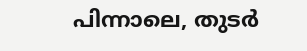പിന്നാലെ, തുടർ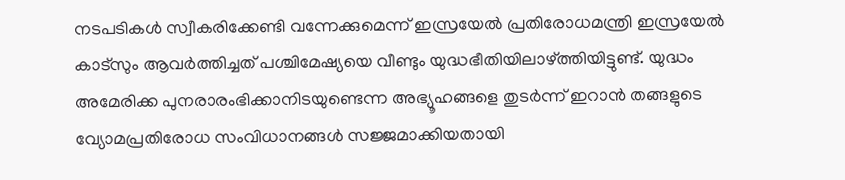നടപടികൾ സ്വീകരിക്കേണ്ടി വന്നേക്കുമെന്ന് ഇസ്രയേൽ പ്രതിരോധമന്ത്രി ഇസ്രയേൽ കാട്സും ആവർത്തിച്ചത് പശ്ചിമേഷ്യയെ വീണ്ടും യുദ്ധഭീതിയിലാഴ്ത്തിയിട്ടുണ്ട്. യുദ്ധം അമേരിക്ക പുനരാരംഭിക്കാനിടയുണ്ടെന്ന അഭ്യൂഹങ്ങളെ തുടർന്ന് ഇറാൻ തങ്ങളുടെ വ്യോമപ്രതിരോധ സംവിധാനങ്ങൾ സജ്ജമാക്കിയതായി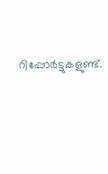റിപ്പോർട്ടുകളുണ്ട്.